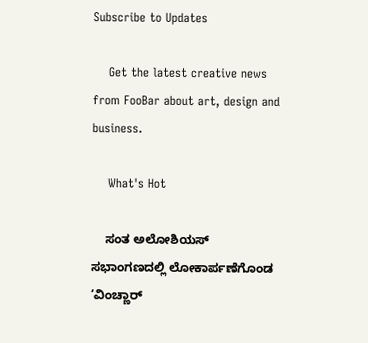Subscribe to Updates

    Get the latest creative news from FooBar about art, design and business.

    What's Hot

    ಸಂತ ಅಲೋಶಿಯಸ್ ಸಭಾಂಗಣದಲ್ಲಿ ಲೋಕಾರ್ಪಣೆಗೊಂಡ ‘ವಿಂಚ್ಣಾರ್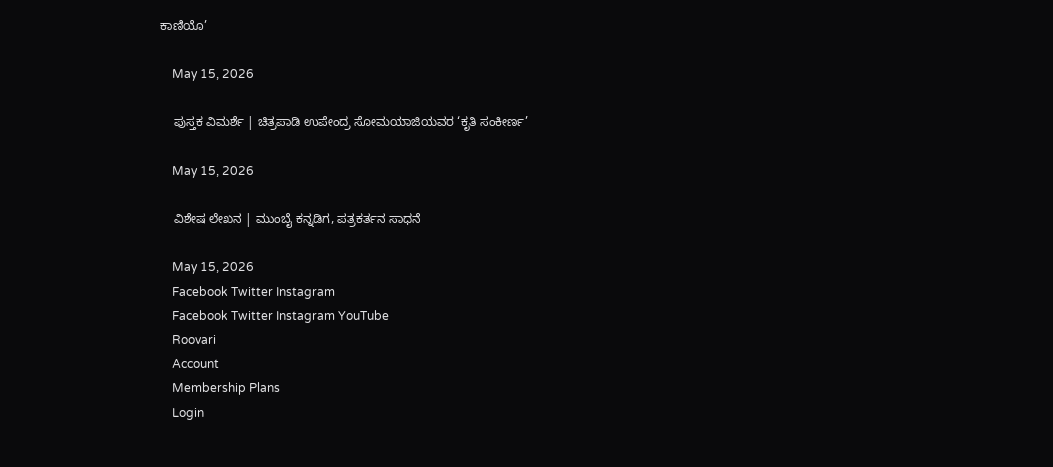ಕಾಣಿಯೊ’

    May 15, 2026

    ಪುಸ್ತಕ ವಿಮರ್ಶೆ | ಚಿತ್ರಪಾಡಿ ಉಪೇಂದ್ರ ಸೋಮಯಾಜಿಯವರ ‘ಕೃತಿ ಸಂಕೀರ್ಣ’

    May 15, 2026

    ವಿಶೇಷ ಲೇಖನ | ಮುಂಬೈ ಕನ್ನಡಿಗ, ಪತ್ರಕರ್ತನ ಸಾಧನೆ

    May 15, 2026
    Facebook Twitter Instagram
    Facebook Twitter Instagram YouTube
    Roovari
    Account
    Membership Plans
    Login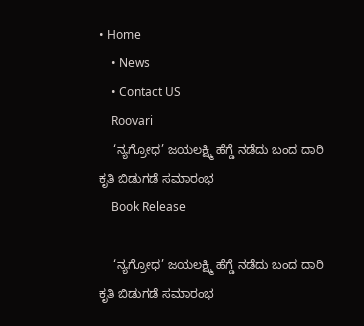• Home
    • News
    • Contact US
    Roovari
    ‘ನ್ಯಗ್ರೋಧ’ ಜಯಲಕ್ಷ್ಮಿ ಹೆಗ್ಡೆ ನಡೆದು ಬಂದ ದಾರಿ ಕೃತಿ ಬಿಡುಗಡೆ ಸಮಾರಂಭ
    Book Release

    ‘ನ್ಯಗ್ರೋಧ’ ಜಯಲಕ್ಷ್ಮಿ ಹೆಗ್ಡೆ ನಡೆದು ಬಂದ ದಾರಿ ಕೃತಿ ಬಿಡುಗಡೆ ಸಮಾರಂಭ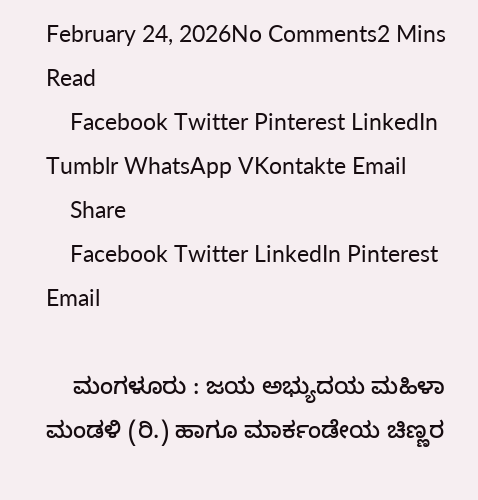February 24, 2026No Comments2 Mins Read
    Facebook Twitter Pinterest LinkedIn Tumblr WhatsApp VKontakte Email
    Share
    Facebook Twitter LinkedIn Pinterest Email

    ಮಂಗಳೂರು : ಜಯ ಅಭ್ಯುದಯ ಮಹಿಳಾ ಮಂಡಳಿ (ರಿ.) ಹಾಗೂ ಮಾರ್ಕಂಡೇಯ ಚಿಣ್ಣರ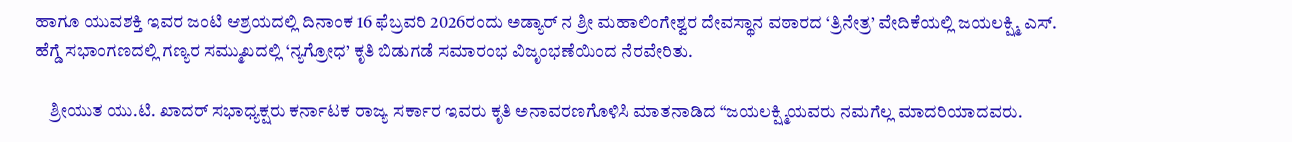ಹಾಗೂ ಯುವಶಕ್ತಿ ಇವರ ಜಂಟಿ ಆಶ್ರಯದಲ್ಲಿ ದಿನಾಂಕ 16 ಫೆಬ್ರವರಿ 2026ರಂದು ಅಡ್ಯಾರ್ ನ ಶ್ರೀ ಮಹಾಲಿಂಗೇಶ್ವರ ದೇವಸ್ಥಾನ ವಠಾರದ ‘ತ್ರಿನೇತ್ರ’ ವೇದಿಕೆಯಲ್ಲಿ ಜಯಲಕ್ಷ್ಮಿ ಎಸ್. ಹೆಗ್ಡೆ ಸಭಾಂಗಣದಲ್ಲಿ ಗಣ್ಯರ ಸಮ್ಮುಖದಲ್ಲಿ ‘ನ್ಯಗ್ರೋಧ’ ಕೃತಿ ಬಿಡುಗಡೆ ಸಮಾರಂಭ ವಿಜೃಂಭಣೆಯಿಂದ ನೆರವೇರಿತು.

    ಶ್ರೀಯುತ ಯು.ಟಿ. ಖಾದರ್ ಸಭಾಧ್ಯಕ್ಷರು ಕರ್ನಾಟಕ ರಾಜ್ಯ ಸರ್ಕಾರ ಇವರು ಕೃತಿ ಅನಾವರಣಗೊಳಿಸಿ ಮಾತನಾಡಿದ “ಜಯಲಕ್ಷ್ಮಿಯವರು ನಮಗೆಲ್ಲ ಮಾದರಿಯಾದವರು.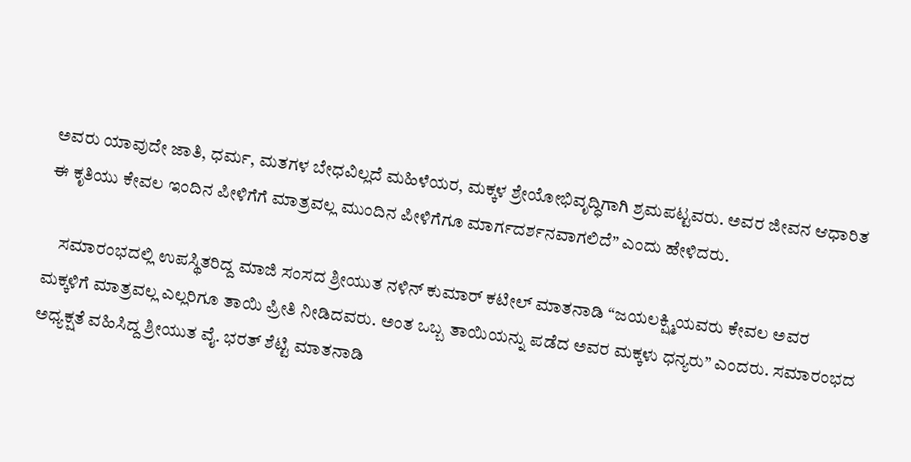ಅವರು ಯಾವುದೇ ಜಾತಿ, ಧರ್ಮ, ಮತಗಳ ಬೇಧವಿಲ್ಲದೆ ಮಹಿಳೆಯರ, ಮಕ್ಕಳ ಶ್ರೇಯೋಭಿವೃದ್ಧಿಗಾಗಿ ಶ್ರಮಪಟ್ಟವರು. ಅವರ ಜೀವನ ಆಧಾರಿತ ಈ ಕೃತಿಯು ಕೇವಲ ಇಂದಿನ ಪೀಳಿಗೆಗೆ ಮಾತ್ರವಲ್ಲ ಮುಂದಿನ ಪೀಳಿಗೆಗೂ ಮಾರ್ಗದರ್ಶನವಾಗಲಿದೆ” ಎಂದು ಹೇಳಿದರು.

    ಸಮಾರಂಭದಲ್ಲಿ ಉಪಸ್ಥಿತರಿದ್ದ ಮಾಜಿ ಸಂಸದ ಶ್ರೀಯುತ ನಳಿನ್ ಕುಮಾರ್ ಕಟೀಲ್ ಮಾತನಾಡಿ “ಜಯಲಕ್ಷ್ಮಿಯವರು ಕೇವಲ ಅವರ ಮಕ್ಕಳಿಗೆ ಮಾತ್ರವಲ್ಲ ಎಲ್ಲರಿಗೂ ತಾಯಿ ಪ್ರೀತಿ ನೀಡಿದವರು. ಅಂತ ಒಬ್ಬ ತಾಯಿಯನ್ನು ಪಡೆದ ಅವರ ಮಕ್ಕಳು ಧನ್ಯರು” ಎಂದರು. ಸಮಾರಂಭದ ಅಧ್ಯಕ್ಷತೆ ವಹಿಸಿದ್ದ ಶ್ರೀಯುತ ವೈ. ಭರತ್ ಶೆಟ್ಟಿ ಮಾತನಾಡಿ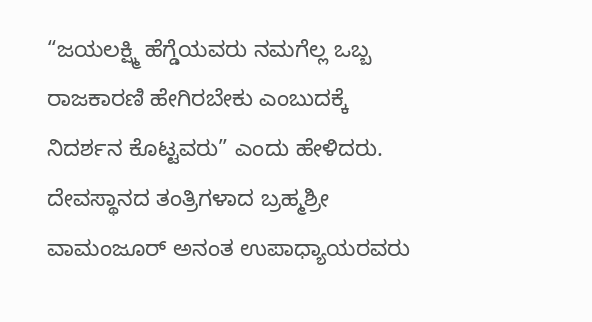“ಜಯಲಕ್ಷ್ಮಿ ಹೆಗ್ಡೆಯವರು ನಮಗೆಲ್ಲ ಒಬ್ಬ ರಾಜಕಾರಣಿ ಹೇಗಿರಬೇಕು ಎಂಬುದಕ್ಕೆ ನಿದರ್ಶನ ಕೊಟ್ಟವರು” ಎಂದು ಹೇಳಿದರು. ದೇವಸ್ಥಾನದ ತಂತ್ರಿಗಳಾದ ಬ್ರಹ್ಮಶ್ರೀ ವಾಮಂಜೂರ್ ಅನಂತ ಉಪಾಧ್ಯಾಯರವರು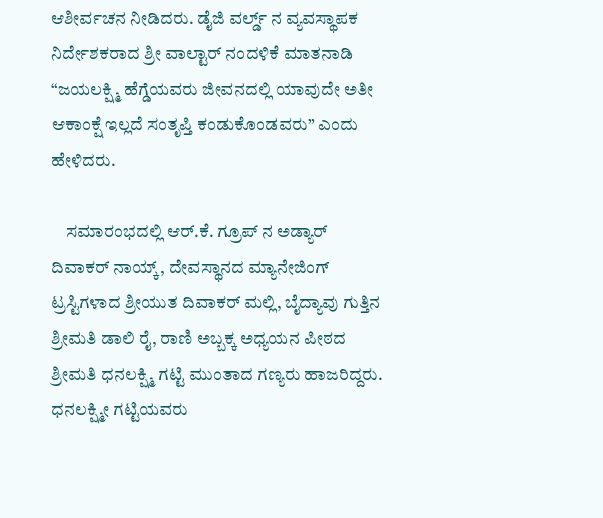ಆಶೀರ್ವಚನ ನೀಡಿದರು. ಡೈಜಿ ವರ್ಲ್ಡ್ ನ ವ್ಯವಸ್ಥಾಪಕ ನಿರ್ದೇಶಕರಾದ ಶ್ರೀ ವಾಲ್ಟಾರ್ ನಂದಳಿಕೆ ಮಾತನಾಡಿ “ಜಯಲಕ್ಷ್ಮಿ ಹೆಗ್ಡೆಯವರು ಜೀವನದಲ್ಲಿ ಯಾವುದೇ ಅತೀ ಆಕಾಂಕ್ಷೆ ಇಲ್ಲದೆ ಸಂತೃಪ್ತಿ ಕಂಡುಕೊಂಡವರು” ಎಂದು ಹೇಳಿದರು.

    ಸಮಾರಂಭದಲ್ಲಿ ಆರ್.ಕೆ. ಗ್ರೂಪ್ ನ ಅಡ್ಯಾರ್ ದಿವಾಕರ್ ನಾಯ್ಕ್, ದೇವಸ್ಥಾನದ ಮ್ಯಾನೇಜಿಂಗ್ ಟ್ರಸ್ಟಿಗಳಾದ ಶ್ರೀಯುತ ದಿವಾಕರ್ ಮಲ್ಲಿ, ಬೈದ್ಯಾವು ಗುತ್ತಿನ ಶ್ರೀಮತಿ ಡಾಲಿ ರೈ, ರಾಣಿ ಅಬ್ಬಕ್ಕ ಅಧ್ಯಯನ ಪೀಠದ ಶ್ರೀಮತಿ ಧನಲಕ್ಷ್ಮಿ ಗಟ್ಟಿ ಮುಂತಾದ ಗಣ್ಯರು ಹಾಜರಿದ್ದರು. ಧನಲಕ್ಷ್ಮೀ ಗಟ್ಟಿಯವರು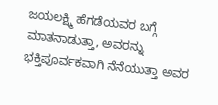ಜಯಲಕ್ಷ್ಮಿ ಹೆಗಡೆಯವರ ಬಗ್ಗೆ ಮಾತನಾಡುತ್ತಾ, ಅವರನ್ನು ಭಕ್ತಿಪೂರ್ವಕವಾಗಿ ನೆನೆಯುತ್ತಾ ಅವರ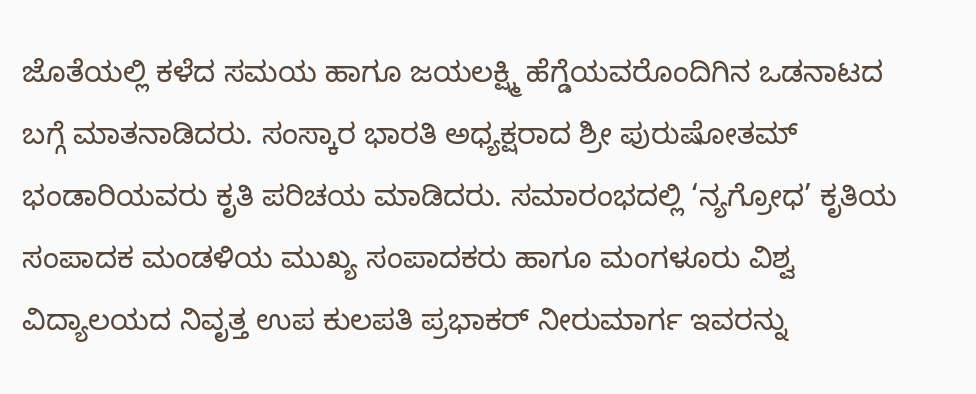ಜೊತೆಯಲ್ಲಿ ಕಳೆದ ಸಮಯ ಹಾಗೂ ಜಯಲಕ್ಷ್ಮಿ ಹೆಗ್ಡೆಯವರೊಂದಿಗಿನ ಒಡನಾಟದ ಬಗ್ಗೆ ಮಾತನಾಡಿದರು. ಸಂಸ್ಕಾರ ಭಾರತಿ ಅಧ್ಯಕ್ಷರಾದ ಶ್ರೀ ಪುರುಷೋತಮ್ ಭಂಡಾರಿಯವರು ಕೃತಿ ಪರಿಚಯ ಮಾಡಿದರು. ಸಮಾರಂಭದಲ್ಲಿ ‘ನ್ಯಗ್ರೋಧ’ ಕೃತಿಯ ಸಂಪಾದಕ ಮಂಡಳಿಯ ಮುಖ್ಯ ಸಂಪಾದಕರು ಹಾಗೂ ಮಂಗಳೂರು ವಿಶ್ವ ವಿದ್ಯಾಲಯದ ನಿವೃತ್ತ ಉಪ ಕುಲಪತಿ ಪ್ರಭಾಕರ್ ನೀರುಮಾರ್ಗ ಇವರನ್ನು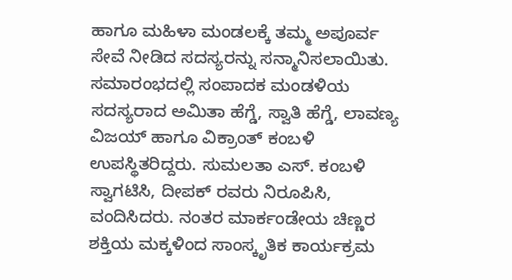ಹಾಗೂ ಮಹಿಳಾ ಮಂಡಲಕ್ಕೆ ತಮ್ಮ ಅಪೂರ್ವ ಸೇವೆ ನೀಡಿದ ಸದಸ್ಯರನ್ನು ಸನ್ಮಾನಿಸಲಾಯಿತು. ಸಮಾರಂಭದಲ್ಲಿ ಸಂಪಾದಕ ಮಂಡಳಿಯ ಸದಸ್ಯರಾದ ಅಮಿತಾ ಹೆಗ್ಡೆ, ಸ್ವಾತಿ ಹೆಗ್ಡೆ, ಲಾವಣ್ಯ ವಿಜಯ್ ಹಾಗೂ ವಿಕ್ರಾಂತ್ ಕಂಬಳಿ ಉಪಸ್ಥಿತರಿದ್ದರು. ಸುಮಲತಾ ಎಸ್. ಕಂಬಳಿ ಸ್ವಾಗಟಿಸಿ, ದೀಪಕ್ ರವರು ನಿರೂಪಿಸಿ, ವಂದಿಸಿದರು. ನಂತರ ಮಾರ್ಕಂಡೇಯ ಚಿಣ್ಣರ ಶಕ್ತಿಯ ಮಕ್ಕಳಿಂದ ಸಾಂಸ್ಕೃತಿಕ ಕಾರ್ಯಕ್ರಮ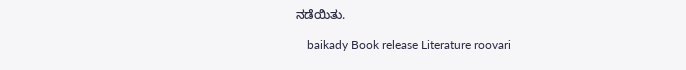ನಡೆಯಿತು.

    baikady Book release Literature roovari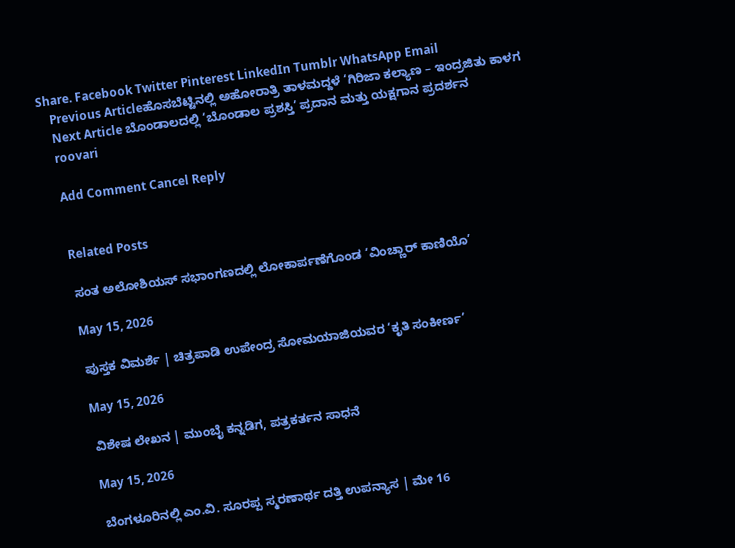Share. Facebook Twitter Pinterest LinkedIn Tumblr WhatsApp Email
    Previous Articleಹೊಸಬೆಟ್ಟಿನಲ್ಲಿ ಅಹೋರಾತ್ರಿ ತಾಳಮದ್ದಳೆ ‘ಗಿರಿಜಾ ಕಲ್ಯಾಣ – ಇಂದ್ರಜಿತು ಕಾಳಗ
    Next Article ಬೊಂಡಾಲದಲ್ಲಿ ‘ಬೊಂಡಾಲ ಪ್ರಶಸ್ತಿ’ ಪ್ರದಾನ ಮತ್ತು ಯಕ್ಷಗಾನ ಪ್ರದರ್ಶನ
    roovari

    Add Comment Cancel Reply


    Related Posts

    ಸಂತ ಅಲೋಶಿಯಸ್ ಸಭಾಂಗಣದಲ್ಲಿ ಲೋಕಾರ್ಪಣೆಗೊಂಡ ‘ವಿಂಚ್ಣಾರ್ ಕಾಣಿಯೊ’

    May 15, 2026

    ಪುಸ್ತಕ ವಿಮರ್ಶೆ | ಚಿತ್ರಪಾಡಿ ಉಪೇಂದ್ರ ಸೋಮಯಾಜಿಯವರ ‘ಕೃತಿ ಸಂಕೀರ್ಣ’

    May 15, 2026

    ವಿಶೇಷ ಲೇಖನ | ಮುಂಬೈ ಕನ್ನಡಿಗ, ಪತ್ರಕರ್ತನ ಸಾಧನೆ

    May 15, 2026

    ಬೆಂಗಳೂರಿನಲ್ಲಿ ಎಂ.ವಿ. ಸೂರಪ್ಪ ಸ್ಮರಣಾರ್ಥ ದತ್ತಿ ಉಪನ್ಯಾಸ | ಮೇ 16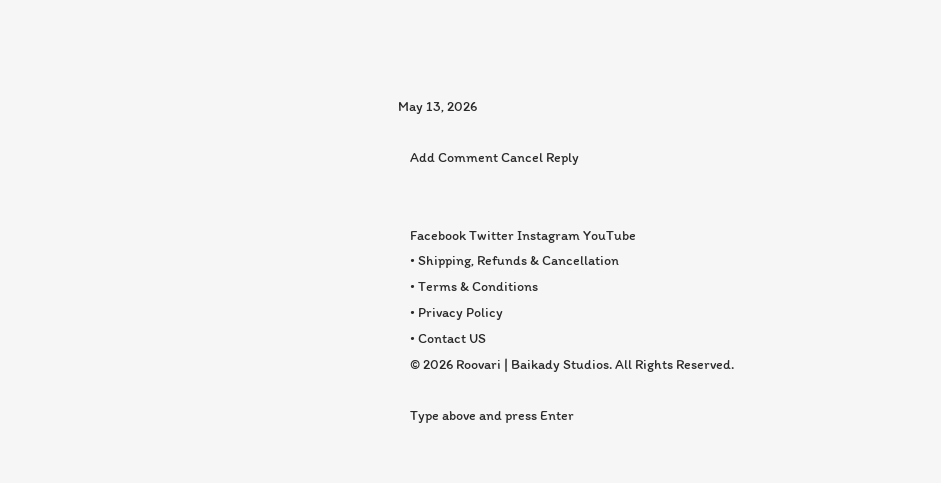May 13, 2026

    Add Comment Cancel Reply


    Facebook Twitter Instagram YouTube
    • Shipping, Refunds & Cancellation
    • Terms & Conditions
    • Privacy Policy
    • Contact US
    © 2026 Roovari | Baikady Studios. All Rights Reserved.

    Type above and press Enter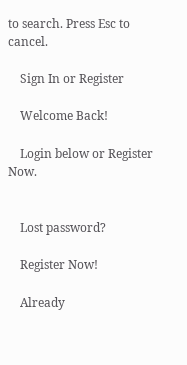to search. Press Esc to cancel.

    Sign In or Register

    Welcome Back!

    Login below or Register Now.


    Lost password?

    Register Now!

    Already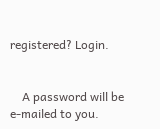registered? Login.


    A password will be e-mailed to you.